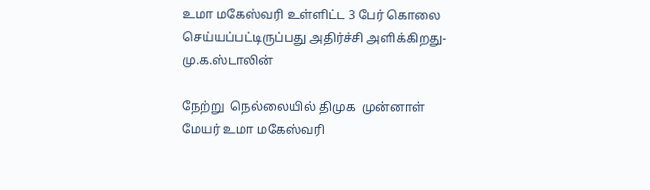உமா மகேஸ்வரி உள்ளிட்ட 3 பேர் கொலை செய்யப்பட்டிருப்பது அதிர்ச்சி அளிக்கிறது-மு.க.ஸ்டாலின்

நேற்று  நெல்லையில் திமுக  முன்னாள் மேயர் உமா மகேஸ்வரி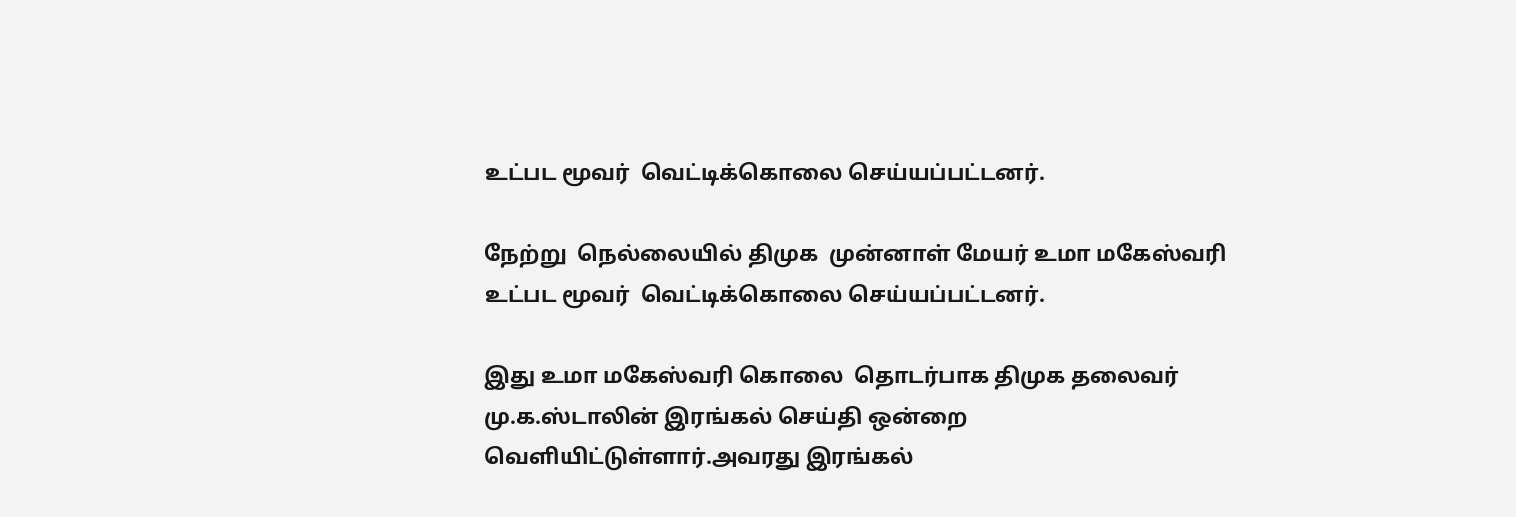உட்பட மூவர்  வெட்டிக்கொலை செய்யப்பட்டனர்.

நேற்று  நெல்லையில் திமுக  முன்னாள் மேயர் உமா மகேஸ்வரி  உட்பட மூவர்  வெட்டிக்கொலை செய்யப்பட்டனர்.

இது உமா மகேஸ்வரி கொலை  தொடர்பாக திமுக தலைவர் மு.க.ஸ்டாலின் இரங்கல் செய்தி ஒன்றை வெளியிட்டுள்ளார்.அவரது இரங்கல்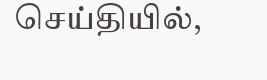செய்தியில்,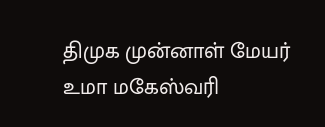திமுக முன்னாள் மேயர் உமா மகேஸ்வரி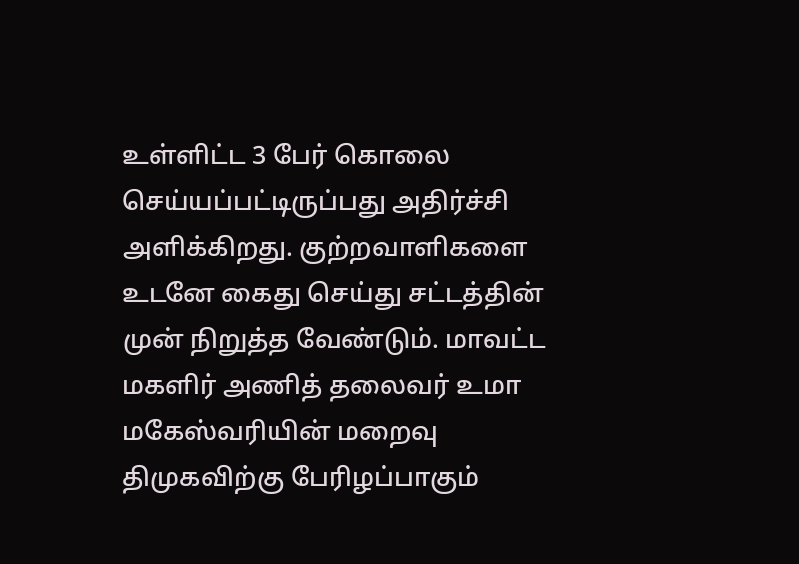உள்ளிட்ட 3 பேர் கொலை செய்யப்பட்டிருப்பது அதிர்ச்சி அளிக்கிறது. குற்றவாளிகளை உடனே கைது செய்து சட்டத்தின் முன் நிறுத்த வேண்டும். மாவட்ட மகளிர் அணித் தலைவர் உமா மகேஸ்வரியின் மறைவு திமுகவிற்கு பேரிழப்பாகும்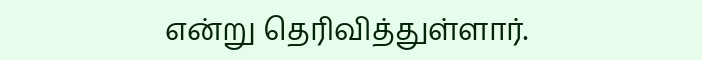என்று தெரிவித்துள்ளார்.